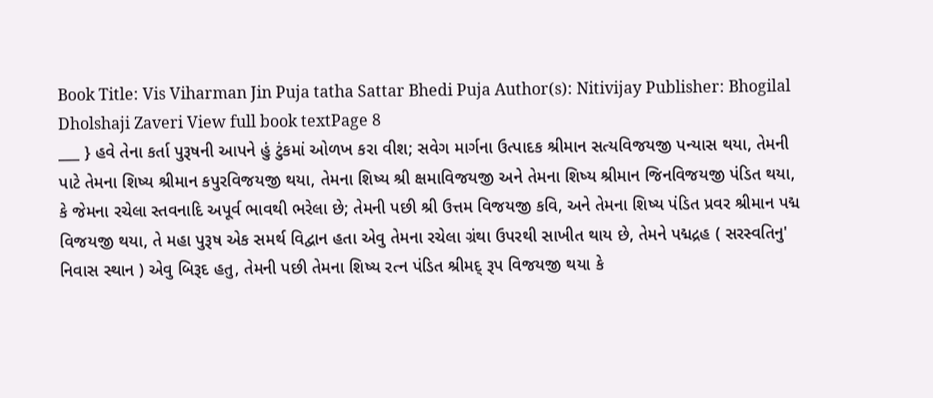Book Title: Vis Viharman Jin Puja tatha Sattar Bhedi Puja Author(s): Nitivijay Publisher: Bhogilal Dholshaji Zaveri View full book textPage 8
___ } હવે તેના કર્તા પુરૂષની આપને હું ટુંકમાં ઓળખ કરા વીશ; સવેગ માર્ગના ઉત્પાદક શ્રીમાન સત્યવિજયજી પન્યાસ થયા, તેમની પાટે તેમના શિષ્ય શ્રીમાન કપુરવિજયજી થયા, તેમના શિષ્ય શ્રી ક્ષમાવિજયજી અને તેમના શિષ્ય શ્રીમાન જિનવિજયજી પંડિત થયા, કે જેમના રચેલા સ્તવનાદિ અપૂર્વ ભાવથી ભરેલા છે; તેમની પછી શ્રી ઉત્તમ વિજયજી કવિ, અને તેમના શિષ્ય પંડિત પ્રવર શ્રીમાન પદ્મ વિજયજી થયા, તે મહા પુરૂષ એક સમર્થ વિદ્વાન હતા એવુ તેમના રચેલા ગ્રંથા ઉપરથી સાખીત થાય છે, તેમને પદ્મદ્રહ ( સરસ્વતિનુ' નિવાસ સ્થાન ) એવુ બિરૂદ હતુ, તેમની પછી તેમના શિષ્ય રત્ન પંડિત શ્રીમદ્ રૂપ વિજયજી થયા કે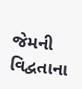જેમની વિદ્વતાના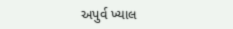અપુર્વ ખ્યાલ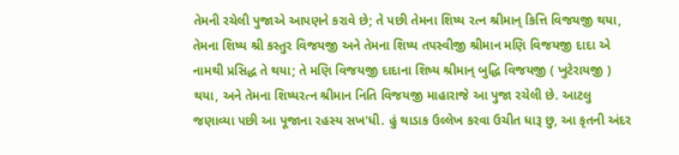તેમની રચેલી પુજાએ આપણને કરાવે છે; તે પછી તેમના શિષ્ય રત્ન શ્રીમાન્ કિત્તિ વિજયજી થયા, તેમના શિષ્ય શ્રી કસ્તુર વિજયજી અને તેમના શિષ્ય તપસ્વીજી શ્રીમાન મણિ વિજયજી દાદા એ નામથી પ્રસિદ્ધ તે થયા; તે મણિ વિજયજી દાદાના શિષ્ય શ્રીમાન્ બુદ્ધિ વિજયજી ( ખુટેરાયજી ) થયા, અને તેમના શિષ્યરત્ન શ્રીમાન નિતિ વિજયજી માહારાજે આ પુજા રચેલી છે. આટલુ જણાવ્યા પછી આ પૂજાના રહસ્ય સખ'ધી. હું થાડાક ઉલ્લેખ કરવા ઉચીત ધારૂ છુ, આ કૃતની અંદર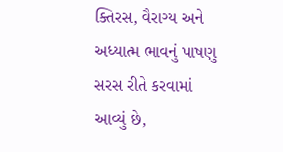ક્તિરસ, વૈરાગ્ય અને અધ્યાત્મ ભાવનું પાષણુ સરસ રીતે કરવામાં આવ્યું છે,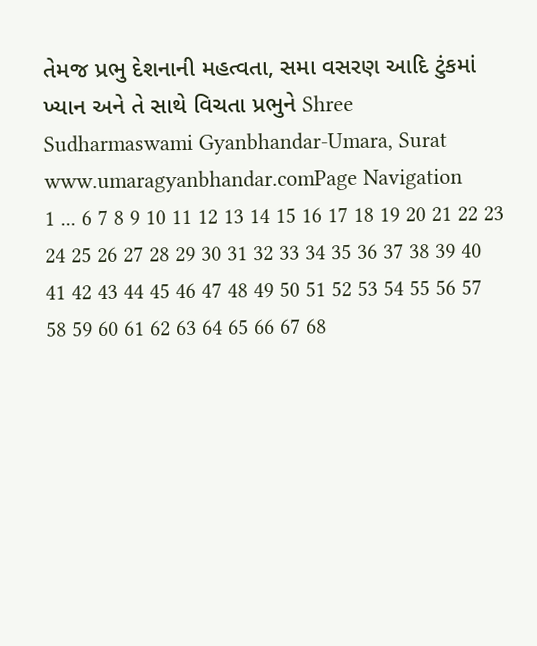તેમજ પ્રભુ દેશનાની મહત્વતા, સમા વસરણ આદિ ટુંકમાં ખ્યાન અને તે સાથે વિચતા પ્રભુને Shree Sudharmaswami Gyanbhandar-Umara, Surat www.umaragyanbhandar.comPage Navigation
1 ... 6 7 8 9 10 11 12 13 14 15 16 17 18 19 20 21 22 23 24 25 26 27 28 29 30 31 32 33 34 35 36 37 38 39 40 41 42 43 44 45 46 47 48 49 50 51 52 53 54 55 56 57 58 59 60 61 62 63 64 65 66 67 68